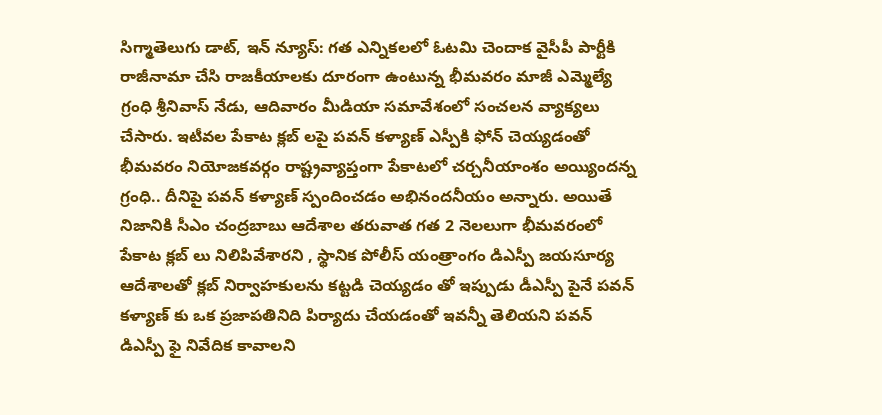సిగ్మాతెలుగు డాట్, ఇన్ న్యూస్: గత ఎన్నికలలో ఓటమి చెందాక వైసీపీ పార్టీకి రాజీనామా చేసి రాజకీయాలకు దూరంగా ఉంటున్న భీమవరం మాజీ ఎమ్మెల్యే గ్రంధి శ్రీనివాస్ నేడు, ఆదివారం మీడియా సమావేశంలో సంచలన వ్యాక్యలు చేసారు. ఇటీవల పేకాట క్లబ్ లపై పవన్ కళ్యాణ్ ఎస్పీకి ఫోన్ చెయ్యడంతో భీమవరం నియోజకవర్గం రాష్ట్రవ్యాప్తంగా పేకాటలో చర్చనీయాంశం అయ్యిందన్న గ్రంధి.. దీనిపై పవన్ కళ్యాణ్ స్పందించడం అభినందనీయం అన్నారు. అయితే నిజానికి సీఎం చంద్రబాబు ఆదేశాల తరువాత గత 2 నెలలుగా భీమవరంలో పేకాట క్లబ్ లు నిలిపివేశారని , స్థానిక పోలీస్ యంత్రాంగం డిఎస్పీ జయసూర్య ఆదేశాలతో క్లబ్ నిర్వాహకులను కట్టడి చెయ్యడం తో ఇప్పుడు డీఎస్పీ పైనే పవన్ కళ్యాణ్ కు ఒక ప్రజాపతినిది పిర్యాదు చేయడంతో ఇవన్నీ తెలియని పవన్ డిఎస్పీ ఫై నివేదిక కావాలని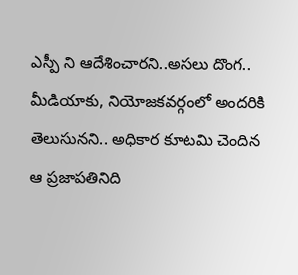ఎస్పీ ని ఆదేశించారని..అసలు దొంగ.. మీడియాకు, నియోజకవర్గంలో అందరికి తెలుసునని.. అధికార కూటమి చెందిన ఆ ప్రజాపతినిది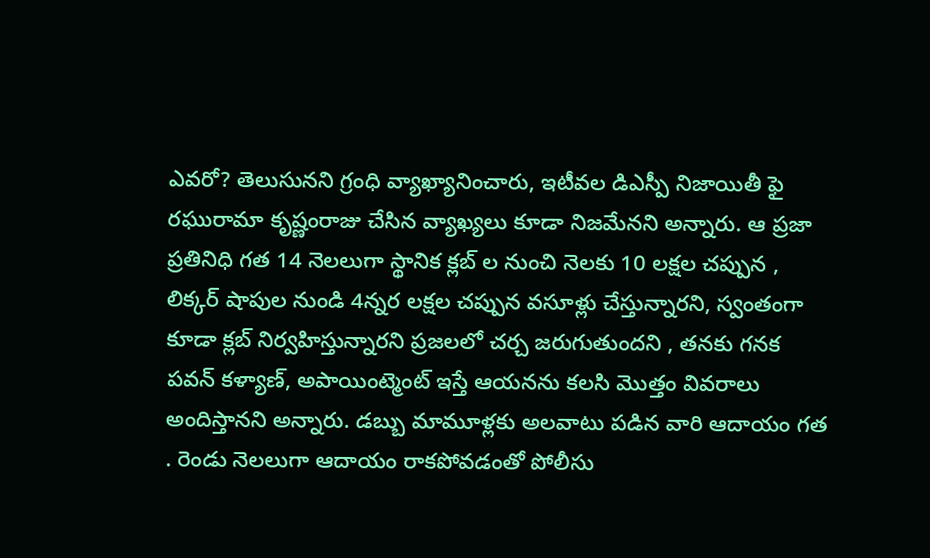ఎవరో? తెలుసునని గ్రంధి వ్యాఖ్యానించారు, ఇటీవల డిఎస్పీ నిజాయితీ ఫై రఘురామా కృష్ణంరాజు చేసిన వ్యాఖ్యలు కూడా నిజమేనని అన్నారు. ఆ ప్రజా ప్రతినిధి గత 14 నెలలుగా స్థానిక క్లబ్ ల నుంచి నెలకు 10 లక్షల చప్పున , లిక్కర్ షాపుల నుండి 4న్నర లక్షల చప్పున వసూళ్లు చేస్తున్నారని, స్వంతంగా కూడా క్లబ్ నిర్వహిస్తున్నారని ప్రజలలో చర్చ జరుగుతుందని , తనకు గనక పవన్ కళ్యాణ్, అపాయింట్మెంట్ ఇస్తే ఆయనను కలసి మొత్తం వివరాలు అందిస్తానని అన్నారు. డబ్బు మామూళ్లకు అలవాటు పడిన వారి ఆదాయం గత . రెండు నెలలుగా ఆదాయం రాకపోవడంతో పోలీసు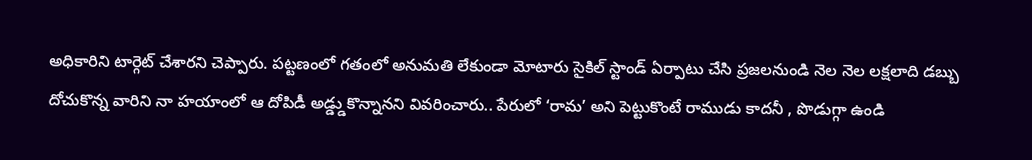అధికారిని టార్గెట్ చేశారని చెప్పారు. పట్టణంలో గతంలో అనుమతి లేకుండా మోటారు సైకిల్ స్టాండ్ ఏర్పాటు చేసి ప్రజలనుండి నెల నెల లక్షలాది డబ్బు దోచుకొన్న వారిని నా హయాంలో ఆ దోపిడీ అడ్డ్డుకొన్నానని వివరించారు.. పేరులో ‘రామ’ అని పెట్టుకొంటే రాముడు కాదనీ , పొడుగ్గా ఉండి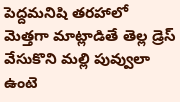పెద్దమనిషి తరహాలో మెత్తగా మాట్లాడితే తెల్ల డ్రెస్ వేసుకొని మల్లి పువ్వులా ఉంటె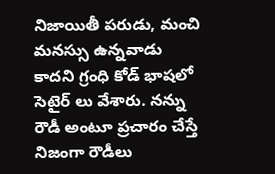నిజాయితీ పరుడు, మంచి మనస్సు ఉన్నవాడు కాదని గ్రంధి కోడ్ భాషలో సెటైర్ లు వేశారు. నన్ను రౌడీ అంటూ ప్రచారం చేస్తే నిజంగా రౌడీలు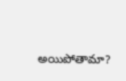అయిపోతామా?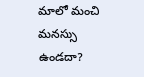మాలో మంచి మనస్సు ఉండదా?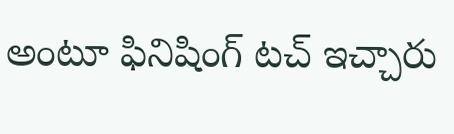అంటూ ఫినిషింగ్ టచ్ ఇచ్చారు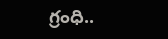గ్రంధి..